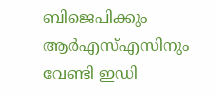ബിജെപിക്കും ആർഎസ്എസിനും വേണ്ടി ഇഡി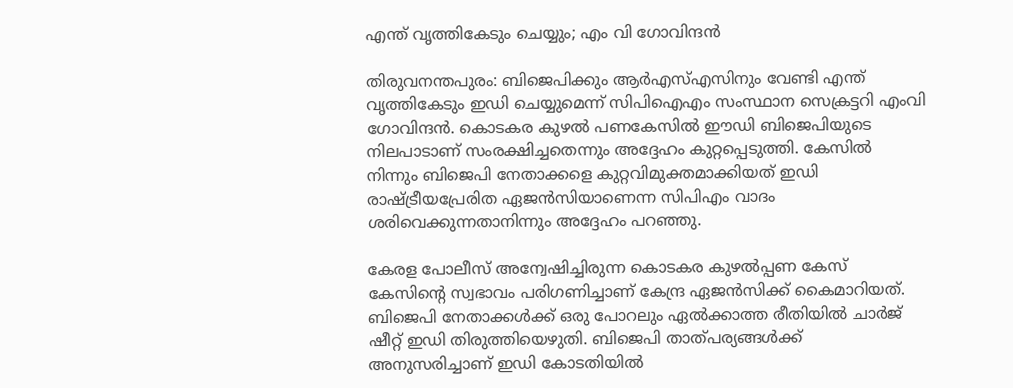എന്ത് വൃത്തികേടും ചെയ്യും; എം വി ഗോവിന്ദൻ

തിരുവനന്തപുരം: ബിജെപിക്കും ആർഎസ്എസിനും വേണ്ടി എന്ത് വൃത്തികേടും ഇഡി ചെയ്യുമെന്ന് സിപിഐഎം സംസ്ഥാന സെക്രട്ടറി എംവി ഗോവിന്ദൻ. കൊടകര കുഴൽ പണകേസിൽ ഈഡി ബിജെപിയുടെ നിലപാടാണ് സംരക്ഷിച്ചതെന്നും അദ്ദേഹം കുറ്റപ്പെടുത്തി. കേസിൽ നിന്നും ബിജെപി നേതാക്കളെ കുറ്റവിമുക്തമാക്കിയത് ഇഡി രാഷ്ട്രീയപ്രേരിത ഏജൻസിയാണെന്ന സിപിഎം വാദം ശരിവെക്കുന്നതാനിന്നും അദ്ദേഹം പറഞ്ഞു.

കേരള പോലീസ് അന്വേഷിച്ചിരുന്ന കൊടകര കുഴൽപ്പണ കേസ് കേസിന്റെ സ്വഭാവം പരിഗണിച്ചാണ് കേന്ദ്ര ഏജൻസിക്ക് കൈമാറിയത്. ബിജെപി നേതാക്കൾക്ക് ഒരു പോറലും ഏൽക്കാത്ത രീതിയിൽ ചാർജ് ഷീറ്റ് ഇഡി തിരുത്തിയെഴുതി. ബിജെപി താത്പര്യങ്ങൾക്ക് അനുസരിച്ചാണ് ഇഡി കോടതിയിൽ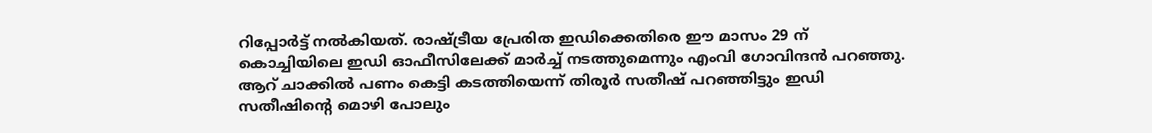റിപ്പോർട്ട് നൽകിയത്. രാഷ്ട്രീയ പ്രേരിത ഇഡിക്കെതിരെ ഈ മാസം 29 ന് കൊച്ചിയിലെ ഇഡി ഓഫീസിലേക്ക് മാർച്ച് നടത്തുമെന്നും എംവി ഗോവിന്ദൻ പറഞ്ഞു. ആറ് ചാക്കിൽ പണം കെട്ടി കടത്തിയെന്ന് തിരൂർ സതീഷ് പറഞ്ഞിട്ടും ഇഡി സതീഷിന്റെ മൊഴി പോലും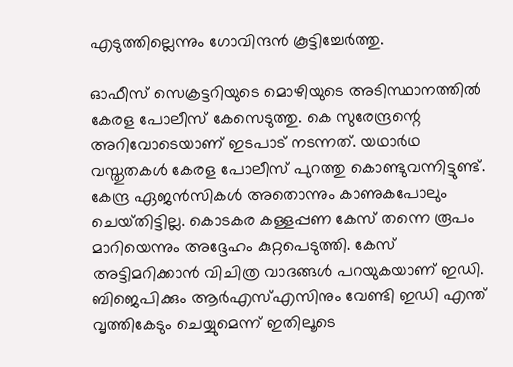എടുത്തില്ലെന്നും ഗോവിന്ദൻ കൂട്ടിച്ചേർത്തു.

ഓഫീസ് സെക്രട്ടറിയുടെ മൊഴിയുടെ അടിസ്ഥാനത്തിൽ കേരള പോലീസ് കേസെടുത്തു. കെ സുരേന്ദ്രന്റെ അറിവോടെയാണ് ഇടപാട് നടന്നത്. യഥാർഥ വസ്തുതകൾ കേരള പോലീസ് പുറത്തു കൊണ്ടുവന്നിട്ടുണ്ട്. കേന്ദ്ര ഏജൻസികൾ അതൊന്നും കാണുകപോലും ചെയ്‌തിട്ടില്ല. കൊടകര കള്ളപ്പണ കേസ് തന്നെ രൂപം മാറിയെന്നും അദ്ദേഹം കുറ്റപെടുത്തി. കേസ് അട്ടിമറിക്കാൻ വിചിത്ര വാദങ്ങൾ പറയുകയാണ് ഇഡി. ബിജെപിക്കും ആർഎസ്എസിനും വേണ്ടി ഇഡി എന്ത് വൃത്തികേടും ചെയ്യുമെന്ന് ഇതിലൂടെ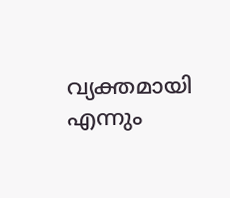വ്യക്തമായി എന്നും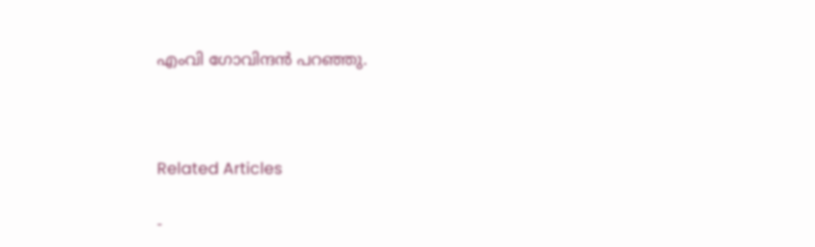എംവി ഗോവിന്ദൻ പറഞ്ഞു.



Related Articles

-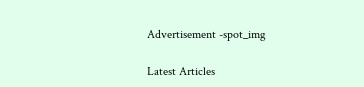Advertisement -spot_img

Latest Articles